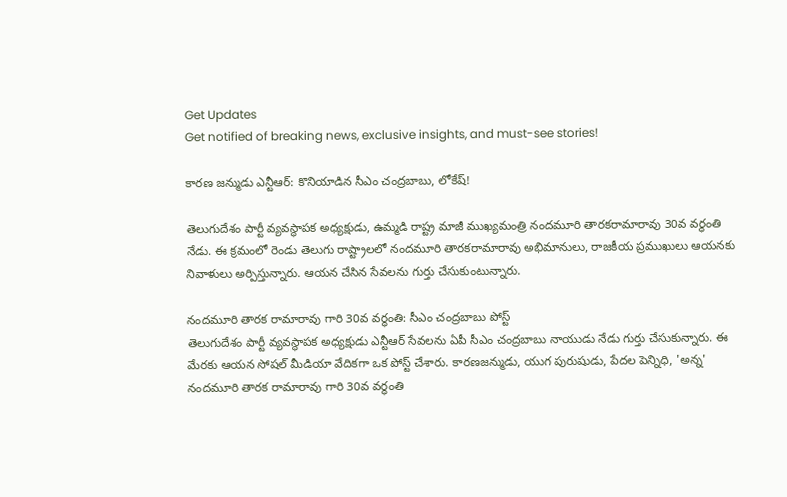Get Updates
Get notified of breaking news, exclusive insights, and must-see stories!

కారణ జన్ముడు ఎన్టీఆర్: కొనియాడిన సీఎం చంద్రబాబు, లోకేష్!

తెలుగుదేశం పార్టీ వ్యవస్థాపక అధ్యక్షుడు, ఉమ్మడి రాష్ట్ర మాజీ ముఖ్యమంత్రి నందమూరి తారకరామారావు 30వ వర్ధంతి నేడు. ఈ క్రమంలో రెండు తెలుగు రాష్ట్రాలలో నందమూరి తారకరామారావు అభిమానులు, రాజకీయ ప్రముఖులు ఆయనకు నివాళులు అర్పిస్తున్నారు. ఆయన చేసిన సేవలను గుర్తు చేసుకుంటున్నారు.

నందమూరి తారక రామారావు గారి 30వ వర్ధంతి: సీఎం చంద్రబాబు పోస్ట్
తెలుగుదేశం పార్టీ వ్యవస్థాపక అధ్యక్షుడు ఎన్టీఆర్ సేవలను ఏపీ సీఎం చంద్రబాబు నాయుడు నేడు గుర్తు చేసుకున్నారు. ఈ మేరకు ఆయన సోషల్ మీడియా వేదికగా ఒక పోస్ట్ చేశారు. కారణజన్ముడు, యుగ పురుషుడు, పేదల పెన్నిధి, 'అన్న' నందమూరి తారక రామారావు గారి 30వ వర్ధంతి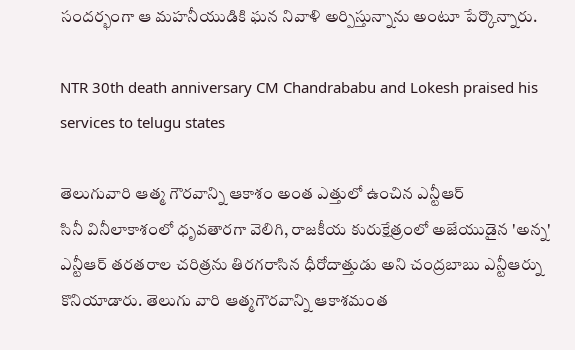సందర్భంగా ఆ మహనీయుడికి ఘన నివాళి అర్పిస్తున్నాను అంటూ పేర్కొన్నారు.

NTR 30th death anniversary CM Chandrababu and Lokesh praised his services to telugu states

తెలుగువారి ఆత్మ గౌరవాన్ని ఆకాశం అంత ఎత్తులో ఉంచిన ఎన్టీఆర్
సినీ వినీలాకాశంలో ధృవతారగా వెలిగి, రాజకీయ కురుక్షేత్రంలో అజేయుడైన 'అన్న' ఎన్టీఆర్ తరతరాల చరిత్రను తిరగరాసిన ధీరోదాత్తుడు అని చంద్రబాబు ఎన్టీఆర్ను కొనియాడారు. తెలుగు వారి ఆత్మగౌరవాన్ని ఆకాశమంత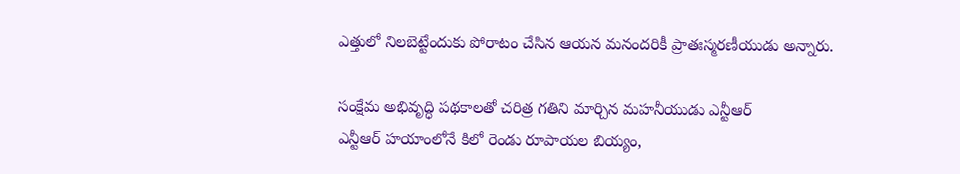ఎత్తులో నిలబెట్టేందుకు పోరాటం చేసిన ఆయన మనందరికీ ప్రాతఃస్మరణీయుడు అన్నారు.

సంక్షేమ అభివృద్ధి పథకాలతో చరిత్ర గతిని మార్చిన మహనీయుడు ఎన్టీఆర్
ఎన్టీఆర్ హయాంలోనే కిలో రెండు రూపాయల బియ్యం,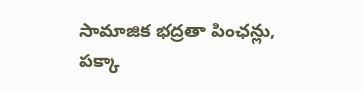సామాజిక భద్రతా పింఛన్లు, పక్కా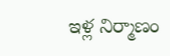ఇళ్ల నిర్మాణం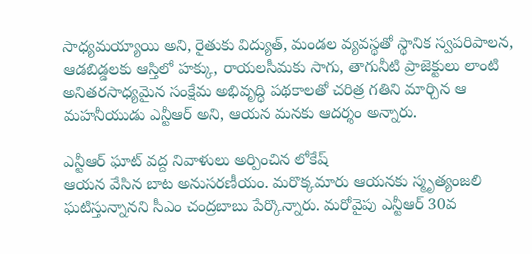సాధ్యమయ్యాయి అని, రైతుకు విద్యుత్, మండల వ్యవస్థతో స్థానిక స్వపరిపాలన, ఆడబిడ్డలకు ఆస్తిలో హక్కు, రాయలసీమకు సాగు, తాగునీటి ప్రాజెక్టులు లాంటి అనితరసాధ్యమైన సంక్షేమ అభివృద్ధి పథకాలతో చరిత్ర గతిని మార్చిన ఆ మహనీయుడు ఎన్టీఆర్ అని, ఆయన మనకు ఆదర్శం అన్నారు.

ఎన్టీఆర్ ఘాట్ వద్ద నివాళులు అర్పించిన లోకేష్
ఆయన వేసిన బాట అనుసరణీయం. మరొక్కమారు ఆయనకు స్మృత్యంజలి ఘటిస్తున్నానని సీఎం చంద్రబాబు పేర్కొన్నారు. మరోవైపు ఎన్టీఆర్ 30వ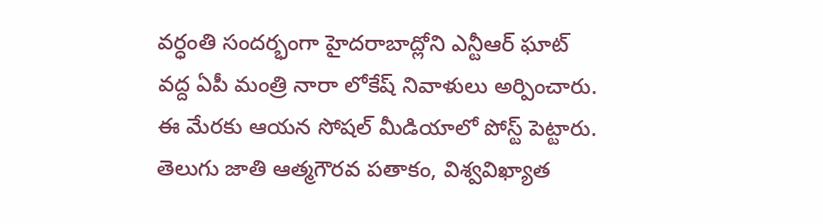వర్ధంతి సందర్భంగా హైదరాబాద్లోని ఎన్టీఆర్ ఘాట్ వద్ద ఏపీ మంత్రి నారా లోకేష్ నివాళులు అర్పించారు. ఈ మేరకు ఆయన సోషల్ మీడియాలో పోస్ట్ పెట్టారు. తెలుగు జాతి ఆత్మగౌరవ పతాకం, విశ్వవిఖ్యాత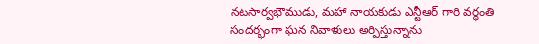నటసార్వభౌముడు, మహా నాయకుడు ఎన్టీఆర్ గారి వర్ధంతి సందర్భంగా ఘన నివాళులు అర్పిస్తున్నాను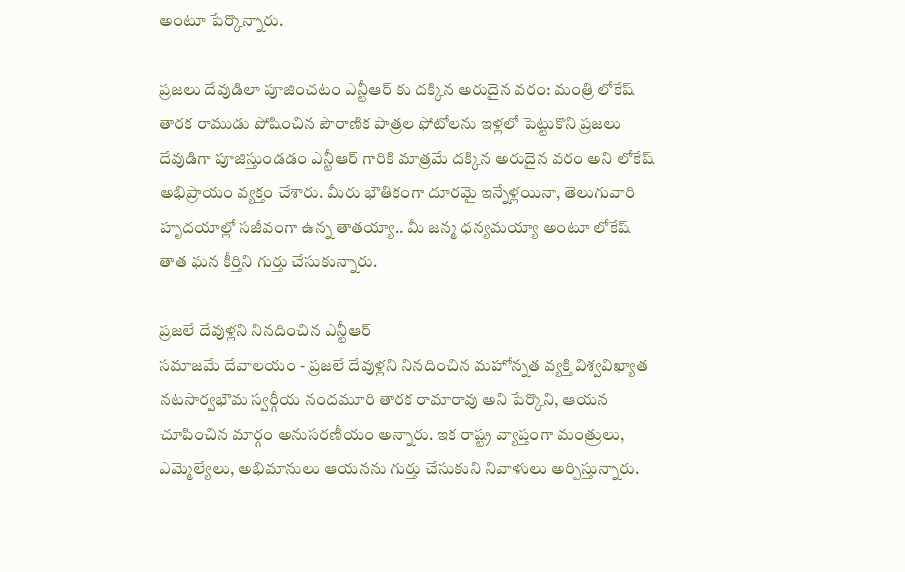అంటూ పేర్కొన్నారు.

ప్రజలు దేవుడిలా పూజించటం ఎన్టీఆర్ కు దక్కిన అరుదైన వరం: మంత్రి లోకేష్
తారక రాముడు పోషించిన పౌరాణిక పాత్రల ఫోటోలను ఇళ్లలో పెట్టుకొని ప్రజలు దేవుడిగా పూజిస్తుండడం ఎన్టీఆర్ గారికి మాత్రమే దక్కిన అరుదైన వరం అని లోకేష్ అభిప్రాయం వ్యక్తం చేశారు. మీరు భౌతికంగా దూరమై ఇన్నేళ్లయినా, తెలుగువారి హృదయాల్లో సజీవంగా ఉన్న తాతయ్యా.. మీ జన్మ ధన్యమయ్యా అంటూ లోకేష్ తాత ఘన కీర్తిని గుర్తు చేసుకున్నారు.

ప్రజలే దేవుళ్లని నినదించిన ఎన్టీఆర్
సమాజమే దేవాలయం - ప్రజలే దేవుళ్లని నినదించిన మహోన్నత వ్యక్తి విశ్వవిఖ్యాత నటసార్వభౌమ స్వర్గీయ నందమూరి తారక రామారావు అని పేర్కొని, ఆయన చూపించిన మార్గం అనుసరణీయం అన్నారు. ఇక రాష్ట్ర వ్యాప్తంగా మంత్రులు, ఎమ్మెల్యేలు, అభిమానులు ఆయనను గుర్తు చేసుకుని నివాళులు అర్పిస్తున్నారు.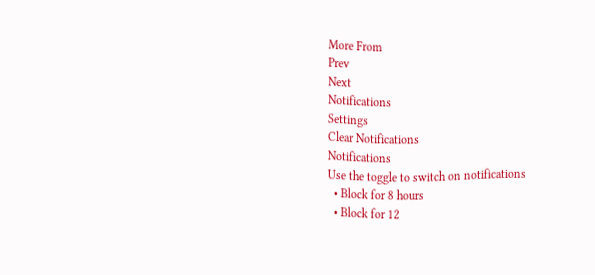More From
Prev
Next
Notifications
Settings
Clear Notifications
Notifications
Use the toggle to switch on notifications
  • Block for 8 hours
  • Block for 12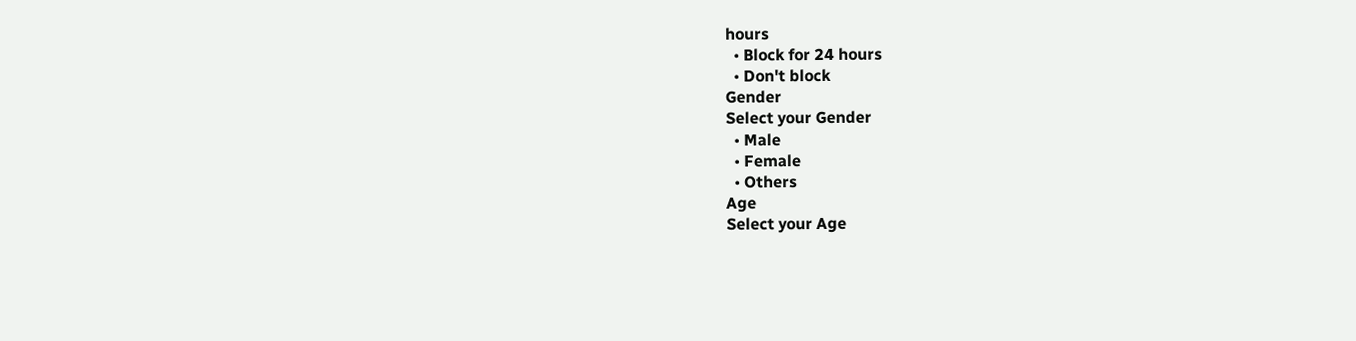hours
  • Block for 24 hours
  • Don't block
Gender
Select your Gender
  • Male
  • Female
  • Others
Age
Select your Age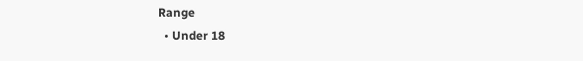Range
  • Under 18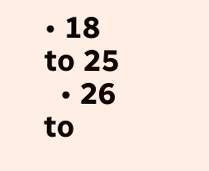• 18 to 25
  • 26 to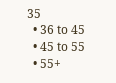35
  • 36 to 45
  • 45 to 55
  • 55+